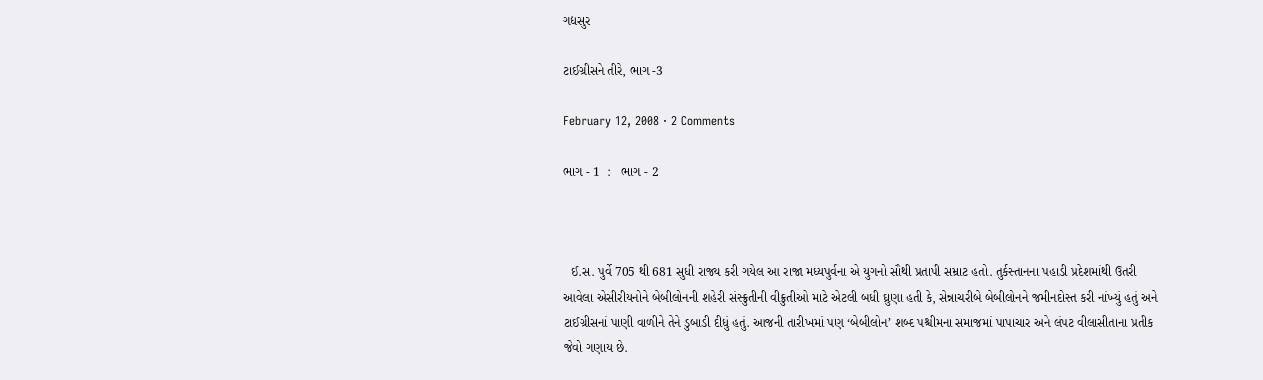ગદ્યસુર

ટાઈગ્રીસને તીરે, ભાગ -3

February 12, 2008 · 2 Comments

ભાગ - 1  :   ભાગ - 2



  ઈ.સ. પુર્વે 705 થી 681 સુધી રાજ્ય કરી ગયેલ આ રાજા મધ્યપુર્વના એ યુગનો સૌથી પ્રતાપી સમ્રાટ હતો. તુર્કસ્તાનના પહાડી પ્રદેશમાંથી ઉતરી આવેલા એસીરીયનોને બેબીલોનની શહેરી સંસ્ક્રુતીની વીક્રુતીઓ માટે એટલી બધી ઘ્રુણા હતી કે, સેન્નાચરીબે બેબીલોનને જમીનદોસ્ત કરી નાંખ્યું હતું અને ટાઈગ્રીસનાં પાણી વાળીને તેને ડુબાડી દીધું હતું. આજની તારીખમાં પણ ‘બેબીલોન’ શબ્દ પશ્ચીમના સમાજમાં પાપાચાર અને લંપટ વીલાસીતાના પ્રતીક જેવો ગણાય છે.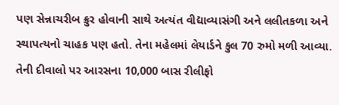પણ સેન્નાચરીબ ક્રુર હોવાની સાથે અત્યંત વીદ્યાવ્યાસંગી અને લલીતકળા અને સ્થાપત્યનો ચાહક પણ હતો. તેના મહેલમાં લેયાર્ડને કુલ 70 રુમો મળી આવ્યા. તેની દીવાલો પર આરસના 10,000 બાસ રીલીફો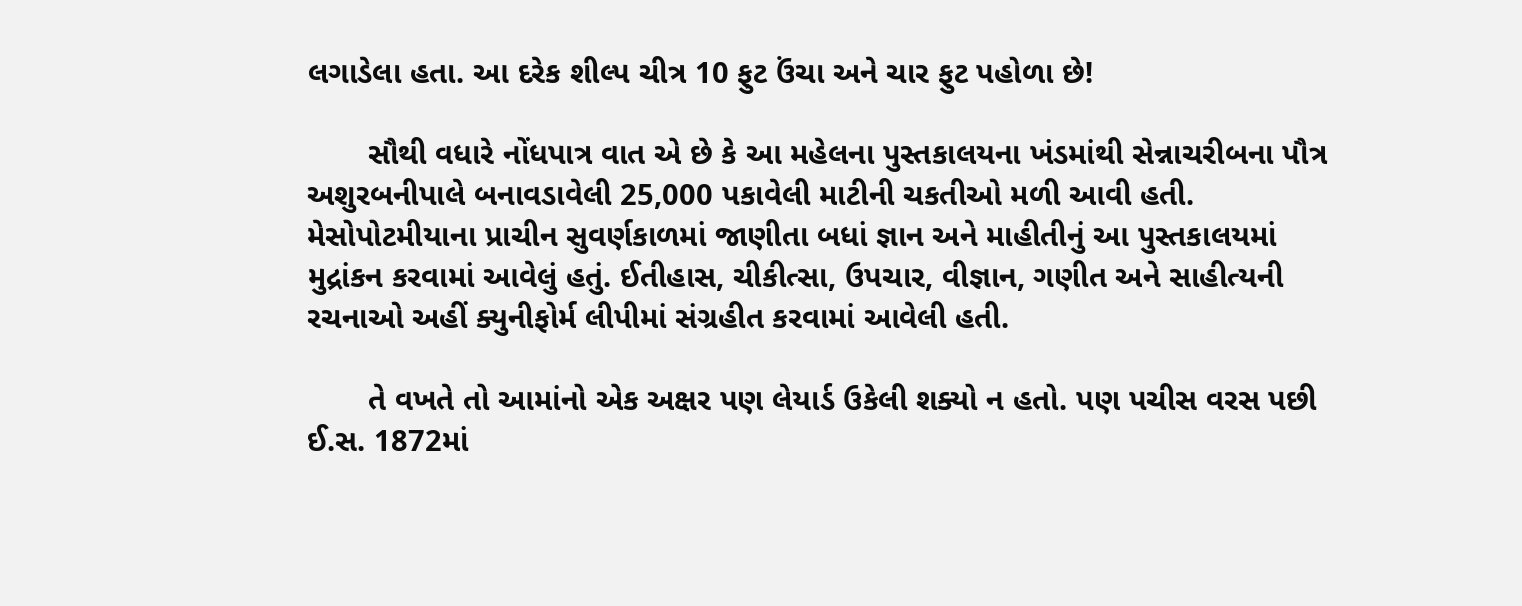લગાડેલા હતા. આ દરેક શીલ્પ ચીત્ર 10 ફુટ ઉંચા અને ચાર ફુટ પહોળા છે!

       સૌથી વધારે નોંધપાત્ર વાત એ છે કે આ મહેલના પુસ્તકાલયના ખંડમાંથી સેન્નાચરીબના પૌત્ર અશુરબનીપાલે બનાવડાવેલી 25,000 પકાવેલી માટીની ચકતીઓ મળી આવી હતી. મેસોપોટમીયાના પ્રાચીન સુવર્ણકાળમાં જાણીતા બધાં જ્ઞાન અને માહીતીનું આ પુસ્તકાલયમાં મુદ્રાંકન કરવામાં આવેલું હતું. ઈતીહાસ, ચીકીત્સા, ઉપચાર, વીજ્ઞાન, ગણીત અને સાહીત્યની રચનાઓ અહીં ક્યુનીફોર્મ લીપીમાં સંગ્રહીત કરવામાં આવેલી હતી.

       તે વખતે તો આમાંનો એક અક્ષર પણ લેયાર્ડ ઉકેલી શક્યો ન હતો. પણ પચીસ વરસ પછી ઈ.સ. 1872માં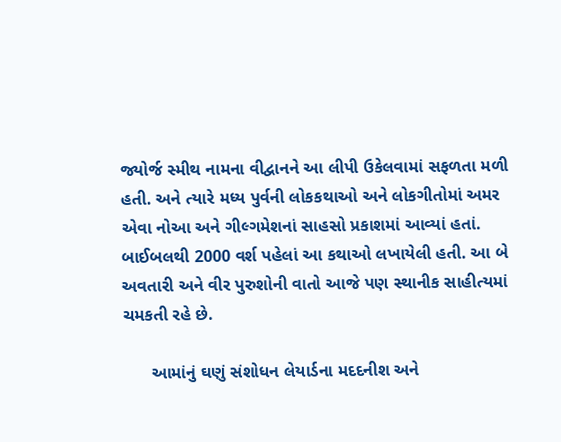જ્યોર્જ સ્મીથ નામના વીદ્વાનને આ લીપી ઉકેલવામાં સફળતા મળી હતી. અને ત્યારે મધ્ય પુર્વની લોકકથાઓ અને લોકગીતોમાં અમર એવા નોઆ અને ગીલ્ગમેશનાં સાહસો પ્રકાશમાં આવ્યાં હતાં. બાઈબલથી 2000 વર્શ પહેલાં આ કથાઓ લખાયેલી હતી. આ બે અવતારી અને વીર પુરુશોની વાતો આજે પણ સ્થાનીક સાહીત્યમાં ચમકતી રહે છે.

      આમાંનું ઘણું સંશોધન લેયાર્ડના મદદનીશ અને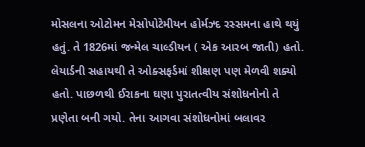મોસલના ઓટોમન મેસોપોટેમીયન હોર્મઝ્દ રસ્સમના હાથે થયું હતું. તે 1826માં જન્મેલ ચાલ્ડીયન ( એક આરબ જાતી) હતો. લેયાર્ડની સહાયથી તે ઓક્સફર્ડમાં શીક્ષણ પણ મેળવી શક્યો હતો. પાછળથી ઈરાકના ઘણા પુરાતત્વીય સંશોધનોનો તે પ્રણેતા બની ગયો. તેના આગવા સંશોધનોમાં બલાવર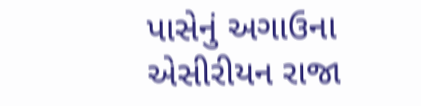પાસેનું અગાઉના એસીરીયન રાજા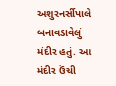અશુરનર્સીપાલે બનાવડાવેલું મંદીર હતું. આ મંદીર ઉંચી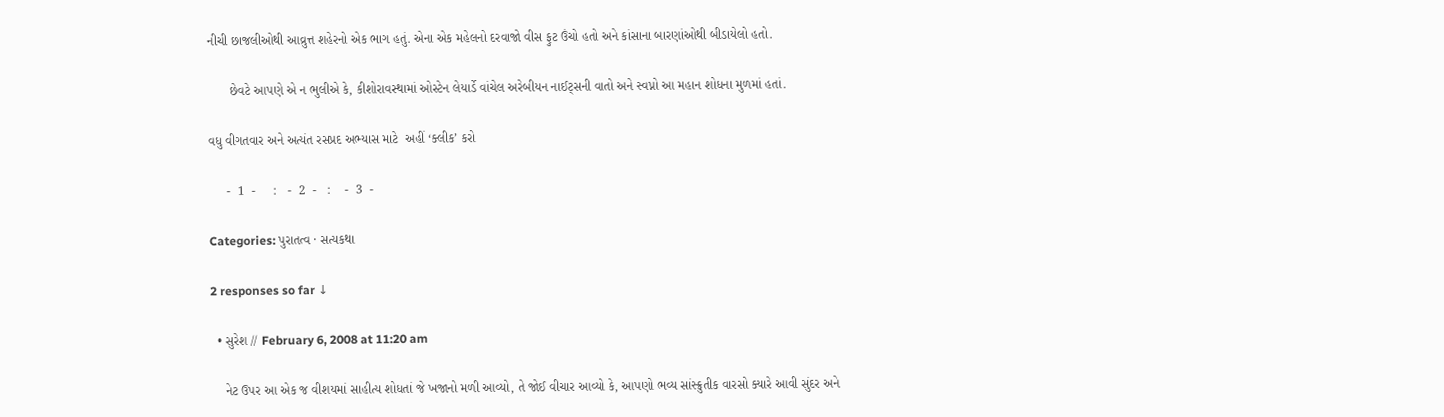નીચી છાજલીઓથી આવ્રુત્ત શહેરનો એક ભાગ હતું. એના એક મહેલનો દરવાજો વીસ ફુટ ઉંચો હતો અને કાંસાના બારણાંઓથી બીડાયેલો હતો.

      છેવટે આપણે એ ન ભુલીએ કે, કીશોરાવસ્થામાં ઓસ્ટેન લેયાર્ડે વાંચેલ અરેબીયન નાઈટ્સની વાતો અને સ્વપ્નો આ મહાન શોધના મુળમાં હતાં.

વધુ વીગતવાર અને અત્યંત રસપ્રદ અભ્યાસ માટે  અહીં ‘ક્લીક’ કરો

     -  1  -     :   -  2  -   :    -  3  -

Categories: પુરાતત્વ · સત્યકથા

2 responses so far ↓

  • સુરેશ // February 6, 2008 at 11:20 am

    નેટ ઉપર આ એક જ વીશયમાં સાહીત્ય શોધતાં જે ખજાનો મળી આવ્યો, તે જોઈ વીચાર આવ્યો કે, આપણો ભવ્ય સાંસ્ક્રુતીક વારસો ક્યારે આવી સુંદર અને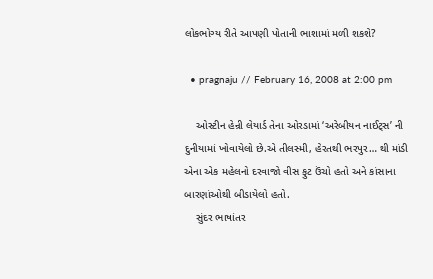લોકભોગ્ય રીતે આપણી પોતાની ભાશામાં મળી શકશે?

  • pragnaju // February 16, 2008 at 2:00 pm

    ઓસ્ટીન હેન્રી લેયાર્ડ તેના ઓરડામાં ‘અરેબીયન નાઈટ્સ’ ની દુનીયામાં ખોવાયેલો છે.એ તીલસ્મી, હેરતથી ભરપુર… થી માંડી એના એક મહેલનો દરવાજો વીસ ફુટ ઉંચો હતો અને કાંસાના બારણાંઓથી બીડાયેલો હતો.
    સુંદર ભાષાંતર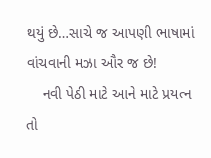થયું છે…સાચે જ આપણી ભાષામાં વાંચવાની મઝા ઔર જ છે!
    નવી પેઠી માટે આને માટે પ્રયત્ન તો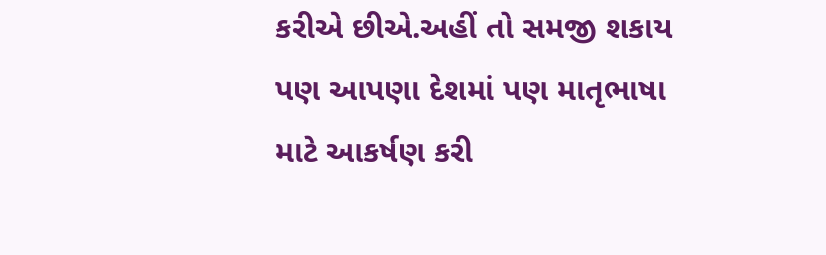કરીએ છીએ.અહીં તો સમજી શકાય પણ આપણા દેશમાં પણ માતૃભાષા માટે આકર્ષણ કરી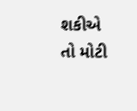શકીએ તો મોટી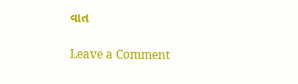વાત

Leave a Comment